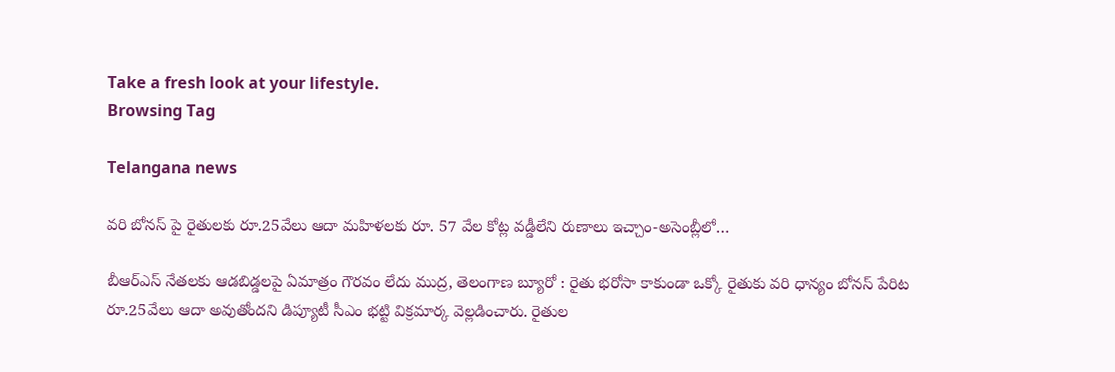Take a fresh look at your lifestyle.
Browsing Tag

Telangana news

వరి బోనస్ పై రైతులకు రూ.25వేలు ఆదా మహిళలకు రూ. 57 వేల కోట్ల వడ్డీలేని రుణాలు ఇచ్చాం-అసెంబ్లీలో…

బీఆర్ఎస్ నేతలకు ఆడబిడ్డలపై ఏమాత్రం గౌరవం లేదు ముద్ర, తెలంగాణ బ్యూరో : రైతు భరోసా కాకుండా ఒక్కో రైతుకు వరి ధాన్యం బోనస్ పేరిట రూ.25వేలు ఆదా అవుతోందని డిప్యూటీ సీఎం భట్టి విక్రమార్క వెల్లడించారు. రైతుల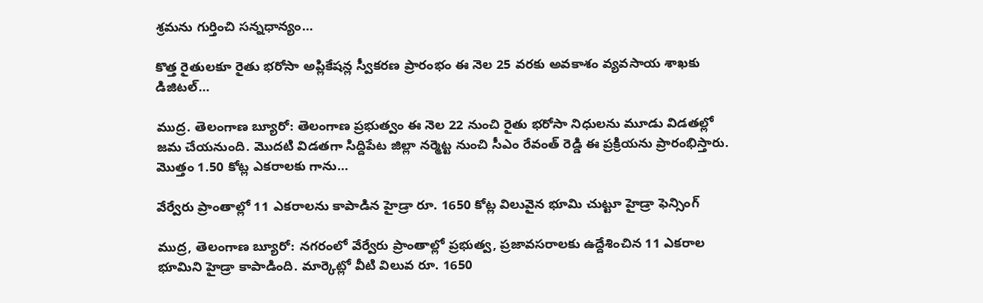శ్రమను గుర్తించి సన్నధాన్యం…

కొత్త రైతులకూ రైతు భరోసా అప్లికేషన్ల స్వీకరణ ప్రారంభం ఈ నెల 25 వరకు అవకాశం వ్యవసాయ శాఖకు డిజిటల్…

ముద్ర. తెలంగాణ బ్యూరో: తెలంగాణ ప్రభుత్వం ఈ నెల 22 నుంచి రైతు భరోసా నిధులను మూడు విడతల్లో జమ చేయనుంది. మొదటి విడతగా సిద్దిపేట జిల్లా నర్మెట్ట నుంచి సీఎం రేవంత్ రెడ్డి ఈ ప్రక్రియను ప్రారంభిస్తారు. మొత్తం 1.50 కోట్ల ఎకరాలకు గాను…

వేర్వేరు ప్రాంతాల్లో 11 ఎక‌రాల‌ను కాపాడిన హైడ్రా రూ. 1650 కోట్ల విలువైన భూమి చుట్టూ హైడ్రా ఫెన్సింగ్

ముద్ర, తెలంగాణ బ్యూరో: న‌గ‌రంలో వేర్వేరు ప్రాంతాల్లో ప్ర‌భుత్వ‌, ప్ర‌జావ‌స‌రాల‌కు ఉద్దేశించిన 11 ఎక‌రాల భూమిని హైడ్రా కాపాడింది. మార్కెట్లో వీటి విలువ రూ. 1650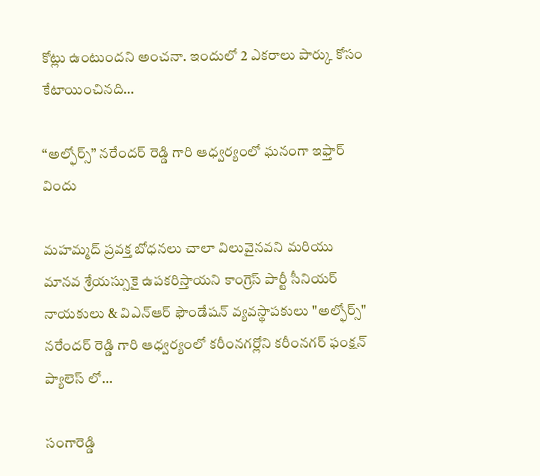కోట్లు ఉంటుంద‌ని అంచ‌నా. ఇందులో 2 ఎక‌రాలు పార్కు కోసం కేటాయించిన‌ది…

“అల్ఫోర్స్” నరేందర్ రెడ్డి గారి ఆధ్వర్యంలో ఘనంగా ఇఫ్తార్ విందు

మహమ్మద్ ప్రవక్త బోధనలు చాలా విలువైనవని మరియు మానవ శ్రేయస్సుకై ఉపకరిస్తాయని కాంగ్రెస్ పార్టీ సీనియర్ నాయకులు & విఎన్ఆర్ ఫౌండేషన్ వ్యవస్థాపకులు "అల్ఫోర్స్" నరేందర్ రెడ్డి గారి ఆధ్వర్యంలో కరీంనగర్లోని కరీంనగర్ ఫంక్షన్ ప్యాలెస్ లో…

సంగారెడ్డి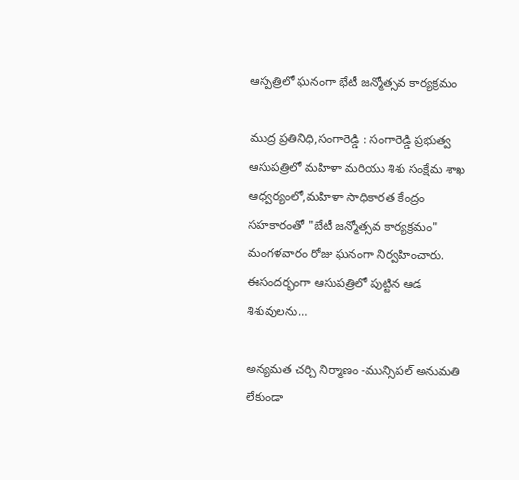ఆస్పత్రిలో ఘనంగా భేటీ జన్మోత్సవ కార్యక్రమం

ముద్ర ప్రతినిధి,సంగారెడ్డి : సంగారెడ్డి ప్రభుత్వ ఆసుపత్రిలో మహిళా మరియు శిశు సంక్షేమ శాఖ ఆధ్వర్యంలో,మహిళా సాధికారత కేంద్రం సహకారంతో "బేటీ జన్మోత్సవ కార్యక్రమం" మంగళవారం రోజు ఘనంగా నిర్వహించారు. ఈసందర్భంగా ఆసుపత్రిలో పుట్టిన ఆడ శిశువులను…

అన్యమత చర్చి నిర్మాణం -మున్సిపల్ అనుమతి లేకుండా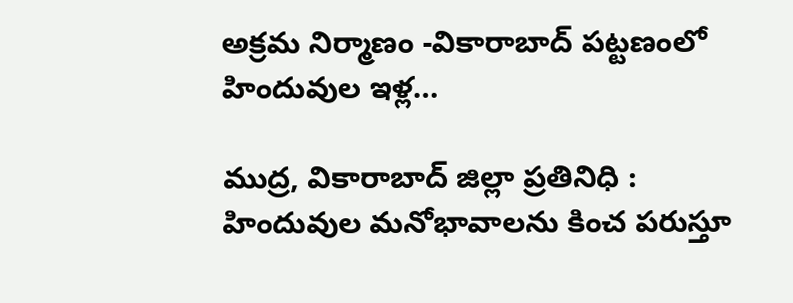అక్రమ నిర్మాణం -వికారాబాద్ పట్టణంలో హిందువుల ఇళ్ల…

ముద్ర, వికారాబాద్ జిల్లా ప్రతినిధి : హిందువుల మనోభావాలను కించ పరుస్తూ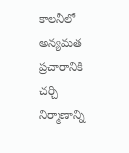కాలనీలో అన్యమత ప్రచారానికి చర్చి నిర్మాణాన్ని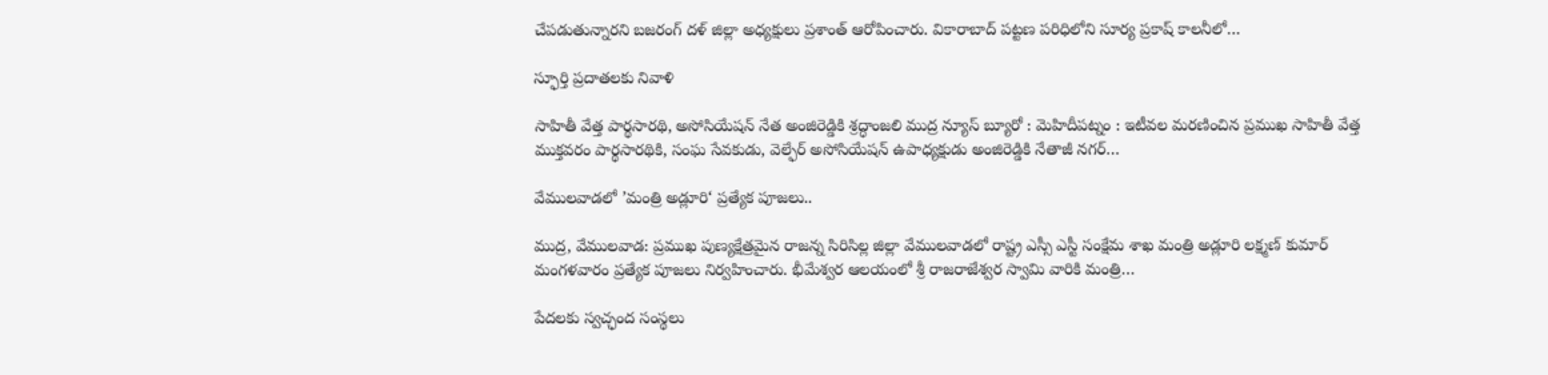చేపడుతున్నారని బజరంగ్ దళ్ జిల్లా అధ్యక్షులు ప్రశాంత్ ఆరోపించారు. వికారాబాద్ పట్టణ పరిధిలోని సూర్య ప్రకాష్ కాలనీలో…

స్ఫూర్తి ప్రదాతలకు నివాళి

సాహితీ వేత్త పార్థసారథి, అసోసియేషన్ నేత అంజిరెడ్డికి శ్రద్ధాంజలి ముద్ర న్యూస్ బ్యూరో : మెహిదీపట్నం : ఇటీవల మరణించిన ప్రముఖ సాహితీ వేత్త ముక్తవరం పార్థసారథికి, సంఘ సేవకుడు, వెల్ఫేర్ అసోసియేషన్ ఉపాధ్యక్షుడు అంజిరెడ్డికి నేతాజీ నగర్…

వేములవాడలో ’మంత్రి అడ్లూరి‘ ప్రత్యేక పూజలు..

ముద్ర, వేములవాడ: ప్రముఖ పుణ్యక్షేత్రమైన రాజన్న సిరిసిల్ల జిల్లా వేములవాడలో రాష్ట్ర ఎస్సీ ఎస్టీ సంక్షేమ శాఖ మంత్రి అడ్లూరి లక్ష్మణ్ కుమార్ మంగళవారం ప్రత్యేక పూజలు నిర్వహించారు. భీమేశ్వర ఆలయంలో శ్రీ రాజరాజేశ్వర స్వామి వారికి మంత్రి…

పేదలకు స్వచ్ఛంద సంస్థలు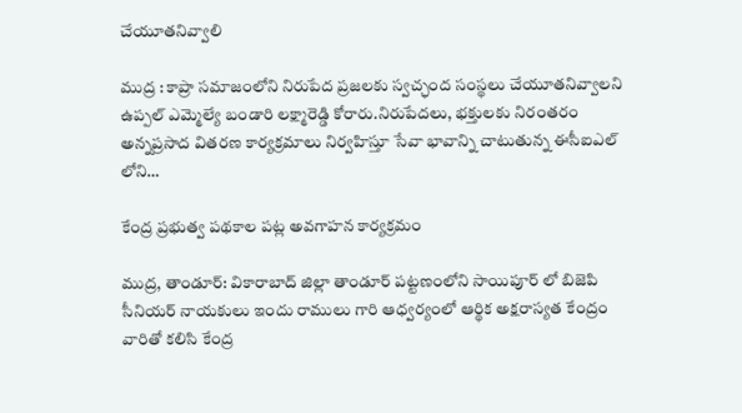చేయూతనివ్వాలి

ముద్ర : కాప్రా సమాజంలోని నిరుపేద ప్రజలకు స్వచ్ఛంద సంస్థలు చేయూతనివ్వాలని ఉప్పల్ ఎమ్మెల్యే బండారి లక్ష్మారెడ్డి కోరారు.నిరుపేదలు, భక్తులకు నిరంతరం అన్నప్రసాద వితరణ కార్యక్రమాలు నిర్వహిస్తూ సేవా భావాన్ని చాటుతున్న ఈసీఐఎల్ లోని…

కేంద్ర ప్రభుత్వ పథకాల పట్ల అవగాహన కార్యక్రమం

ముద్ర, తాండూర్: వికారాబాద్ జిల్లా తాండూర్ పట్టణంలోని సాయిపూర్ లో బిజెపి సీనియర్ నాయకులు ఇందు రాములు గారి ఆధ్వర్యంలో ఆర్థిక అక్షరాస్యత కేంద్రం వారితో కలిసి కేంద్ర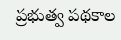ప్రభుత్వ పథకాల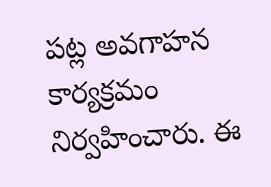పట్ల అవగాహన కార్యక్రమం నిర్వహించారు. ఈ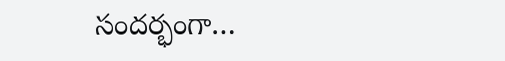సందర్భంగా…